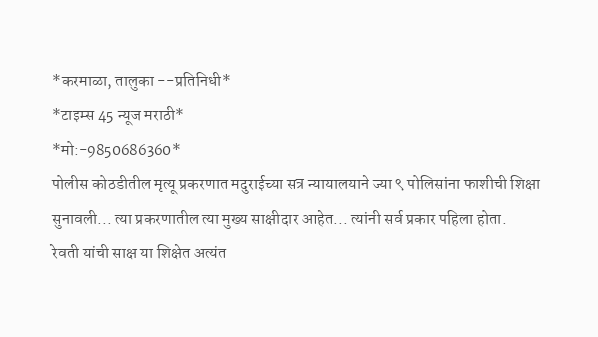*करमाळा, तालुका --प्रतिनिधी*
*टाइम्स 45 न्यूज मराठी*
*मो:-9850686360*
पोलीस कोठडीतील मृत्यू प्रकरणात मदुराईच्या सत्र न्यायालयाने ज्या ९ पोलिसांना फाशीची शिक्षा सुनावली... त्या प्रकरणातील त्या मुख्य साक्षीदार आहेत... त्यांनी सर्व प्रकार पहिला होता.
रेवती यांची साक्ष या शिक्षेत अत्यंत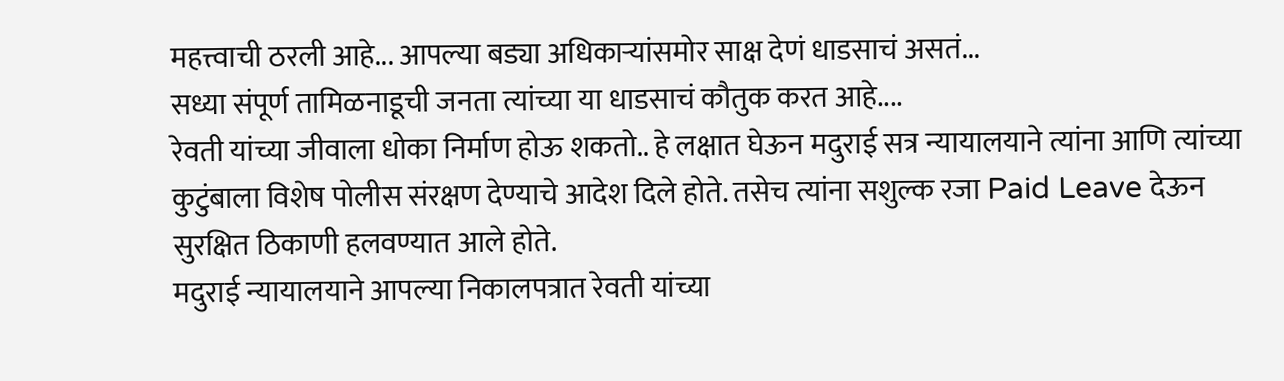महत्त्वाची ठरली आहे... आपल्या बड्या अधिकाऱ्यांसमोर साक्ष देणं धाडसाचं असतं...
सध्या संपूर्ण तामिळनाडूची जनता त्यांच्या या धाडसाचं कौतुक करत आहे....
रेवती यांच्या जीवाला धोका निर्माण होऊ शकतो.. हे लक्षात घेऊन मदुराई सत्र न्यायालयाने त्यांना आणि त्यांच्या कुटुंबाला विशेष पोलीस संरक्षण देण्याचे आदेश दिले होते. तसेच त्यांना सशुल्क रजा Paid Leave देऊन सुरक्षित ठिकाणी हलवण्यात आले होते.
मदुराई न्यायालयाने आपल्या निकालपत्रात रेवती यांच्या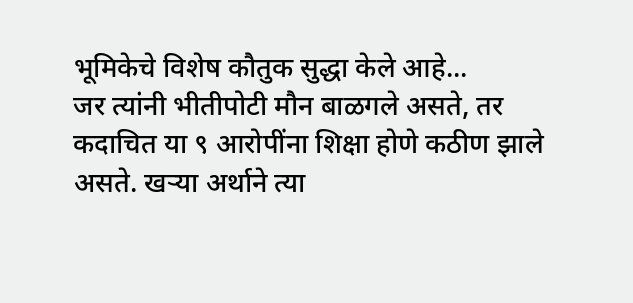भूमिकेचे विशेष कौतुक सुद्धा केले आहे...
जर त्यांनी भीतीपोटी मौन बाळगले असते, तर कदाचित या ९ आरोपींना शिक्षा होणे कठीण झाले असते. खऱ्या अर्थाने त्या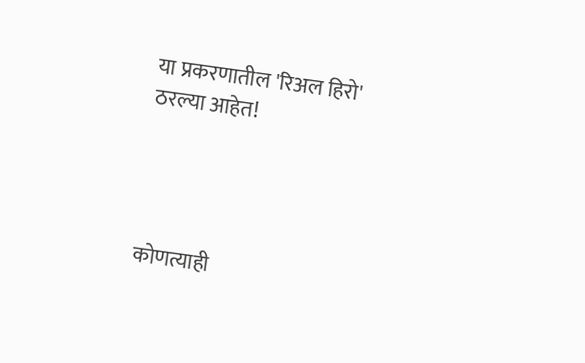या प्रकरणातील 'रिअल हिरो' ठरल्या आहेत!




कोणत्याही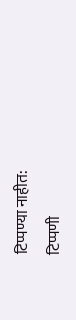टिप्पण्या नाहीत:
टिप्पणी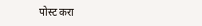पोस्ट करा